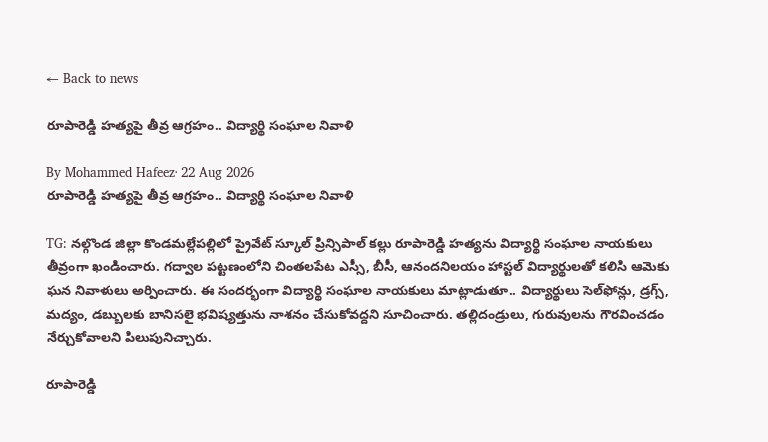← Back to news

రూపారెడ్డి హత్యపై తీవ్ర ఆగ్రహం.. విద్యార్థి సంఘాల నివాళి

By Mohammed Hafeez· 22 Aug 2026
రూపారెడ్డి హత్యపై తీవ్ర ఆగ్రహం.. విద్యార్థి సంఘాల నివాళి

TG: నల్గొండ జిల్లా కొండమల్లేపల్లిలో ప్రైవేట్ స్కూల్ ప్రిన్సిపాల్ కల్లు రూపారెడ్డి హత్యను విద్యార్థి సంఘాల నాయకులు తీవ్రంగా ఖండించారు. గద్వాల పట్టణంలోని చింతలపేట ఎస్సీ, బీసీ, ఆనందనిలయం హాస్టల్ విద్యార్థులతో కలిసి ఆమెకు ఘన నివాళులు అర్పించారు. ఈ సందర్భంగా విద్యార్థి సంఘాల నాయకులు మాట్లాడుతూ.. విద్యార్థులు సెల్‌ఫోన్లు, డ్రగ్స్, మద్యం, డబ్బులకు బానిసలై భవిష్యత్తును నాశనం చేసుకోవద్దని సూచించారు. తల్లిదండ్రులు, గురువులను గౌరవించడం నేర్చుకోవాలని పిలుపునిచ్చారు.

రూపారెడ్డి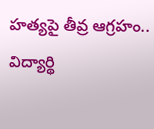హత్యపై తీవ్ర ఆగ్రహం.. విద్యార్థి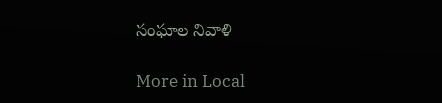సంఘాల నివాళి

More in Local